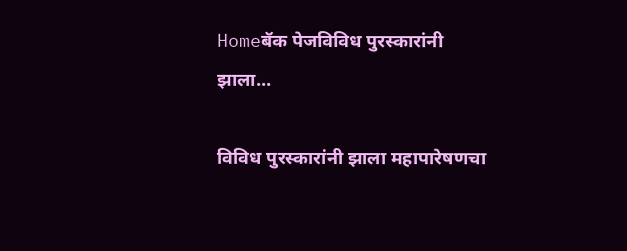Homeबॅक पेजविविध पुरस्कारांनी झाला...

विविध पुरस्कारांनी झाला महापारेषणचा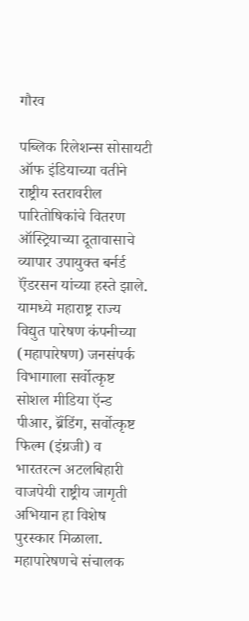गौरव

पब्लिक रिलेशन्स सोसायटी ऑफ इंडियाच्या वतीने राष्ट्रीय स्तरावरील पारितोषिकांचे वितरण ऑस्ट्रियाच्या दूतावासाचे व्यापार उपायुक्त बर्नर्ड ऍंडरसन यांच्या हस्ते झाले. यामध्ये महाराष्ट्र राज्य विद्युत पारेषण कंपनीच्या (महापारेषण) जनसंपर्क विभागाला सर्वोत्कृष्ट सोशल मीडिया ऍन्ड पीआर, ब्रॅंडिंग, सर्वोत्कृष्ट फिल्म (इंग्रजी) व भारतरत्न अटलबिहारी वाजपेयी राष्ट्रीय जागृती अभियान हा विशेष पुरस्कार मिळाला. महापारेषणचे संचालक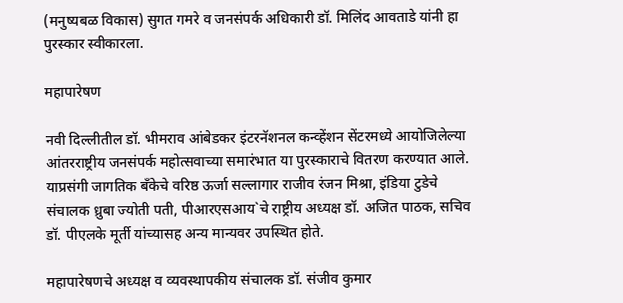(मनुष्यबळ विकास) सुगत गमरे व जनसंपर्क अधिकारी डॉ. मिलिंद आवताडे यांनी हा पुरस्कार स्वीकारला.

महापारेषण

नवी दिल्लीतील डॉ. भीमराव आंबेडकर इंटरनॅशनल कन्व्हेंशन सेंटरमध्ये आयोजिलेल्या आंतरराष्ट्रीय जनसंपर्क महोत्सवाच्या समारंभात या पुरस्काराचे वितरण करण्यात आले. याप्रसंगी जागतिक बॅंकेचे वरिष्ठ ऊर्जा सल्लागार राजीव रंजन मिश्रा, इंडिया टुडेचे संचालक ध्रुबा ज्योती पती, पीआरएसआय`चे राष्ट्रीय अध्यक्ष डॉ. अजित पाठक, सचिव डॉ. पीएलके मूर्ती यांच्यासह अन्य मान्यवर उपस्थित होते.

महापारेषणचे अध्यक्ष व व्यवस्थापकीय संचालक डॉ. संजीव कुमार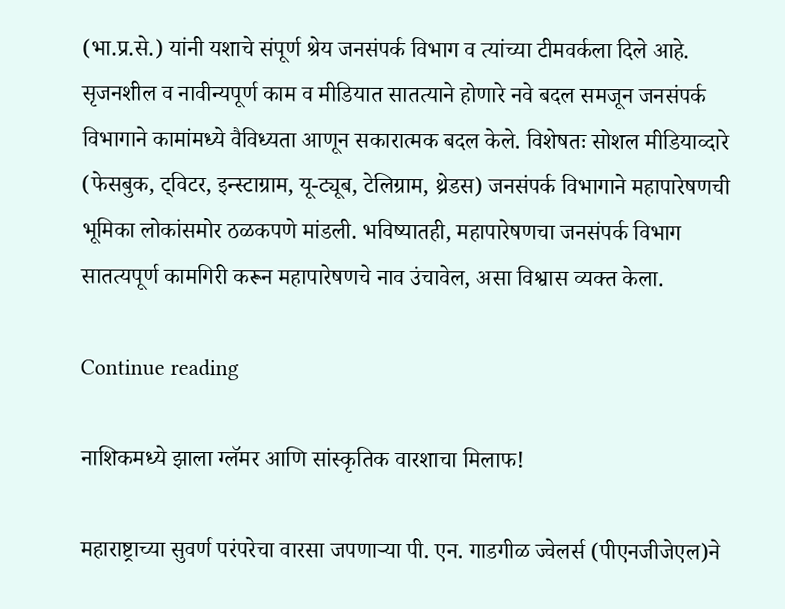(भा.प्र.से.) यांनी यशाचे संपूर्ण श्रेय जनसंपर्क विभाग व त्यांच्या टीमवर्कला दिले आहे. सृजनशील व नावीन्यपूर्ण काम व मीडियात सातत्याने होणारे नवे बदल समजून जनसंपर्क विभागाने कामांमध्ये वैविध्यता आणून सकारात्मक बदल केले. विशेषतः सोशल मीडियाव्दारे (फेसबुक, ट्विटर, इन्स्टाग्राम, यू-ट्यूब, टेलिग्राम, थ्रेडस) जनसंपर्क विभागाने महापारेषणची भूमिका लोकांसमोर ठळकपणे मांडली. भविष्यातही, महापारेषणचा जनसंपर्क विभाग सातत्यपूर्ण कामगिरी करून महापारेषणचे नाव उंचावेल, असा विश्वास व्यक्त केला.

Continue reading

नाशिकमध्ये झाला ग्लॅमर आणि सांस्कृतिक वारशाचा मिलाफ!

महाराष्ट्राच्या सुवर्ण परंपरेचा वारसा जपणाऱ्या पी. एन. गाडगीळ ज्वेलर्स (पीएनजीजेएल)ने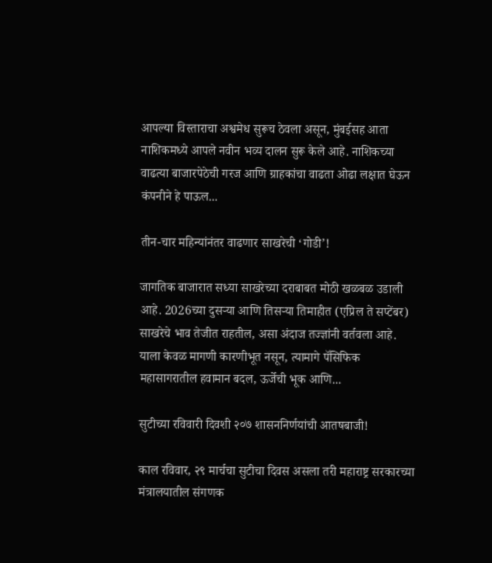आपल्या विस्ताराचा अश्वमेध सुरूच ठेवला असून, मुंबईसह आता नाशिकमध्ये आपले नवीन भव्य दालन सुरू केले आहे. नाशिकच्या वाढत्या बाजारपेठेची गरज आणि ग्राहकांचा वाढता ओढा लक्षात घेऊन कंपनीने हे पाऊल...

तीन-चार महिन्यांनंतर वाढणार साखरेची ‘गोडी’!

जागतिक बाजारात सध्या साखरेच्या दराबाबत मोठी खळबळ उडाली आहे. 2026च्या दुसऱ्या आणि तिसऱ्या तिमाहीत (एप्रिल ते सप्टेंबर) साखरेचे भाव तेजीत राहतील, असा अंदाज तज्ज्ञांनी वर्तवला आहे. याला केवळ मागणी कारणीभूत नसून, त्यामागे पॅसिफिक महासागरातील हवामान बदल, ऊर्जेची भूक आणि...

सुटीच्या रविवारी दिवशी २०७ शासननिर्णयांची आतषबाजी!

काल रविवार, २९ मार्चचा सुटीचा दिवस असला तरी महाराष्ट्र सरकारच्या मंत्रालयातील संगणक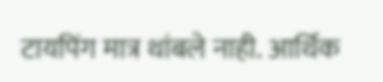टायपिंग मात्र थांबले नाही. आर्थिक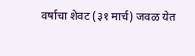वर्षाचा शेवट (३१ मार्च) जवळ येत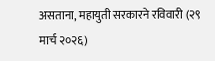असताना, महायुती सरकारने रविवारी (२९ मार्च २०२६)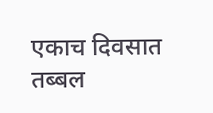एकाच दिवसात तब्बल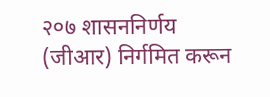२०७ शासननिर्णय (जीआर) निर्गमित करून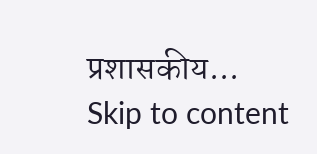प्रशासकीय...
Skip to content